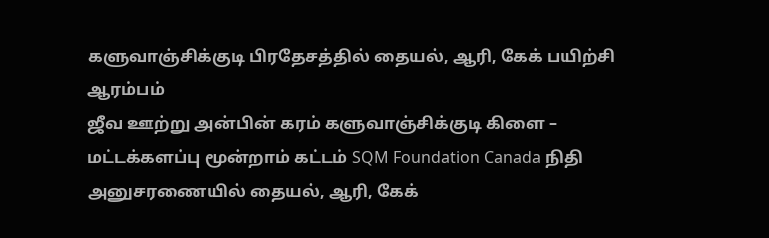களுவாஞ்சிக்குடி பிரதேசத்தில் தையல், ஆரி, கேக் பயிற்சி ஆரம்பம்
ஜீவ ஊற்று அன்பின் கரம் களுவாஞ்சிக்குடி கிளை – மட்டக்களப்பு மூன்றாம் கட்டம் SQM Foundation Canada நிதி அனுசரணையில் தையல், ஆரி, கேக்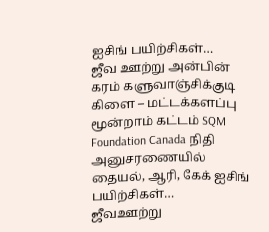ஐசிங் பயிற்சிகள்…
ஜீவ ஊற்று அன்பின் கரம் களுவாஞ்சிக்குடி கிளை – மட்டக்களப்பு மூன்றாம் கட்டம் SQM Foundation Canada நிதி அனுசரணையில் தையல், ஆரி, கேக் ஐசிங் பயிற்சிகள்…
ஜீவஊற்று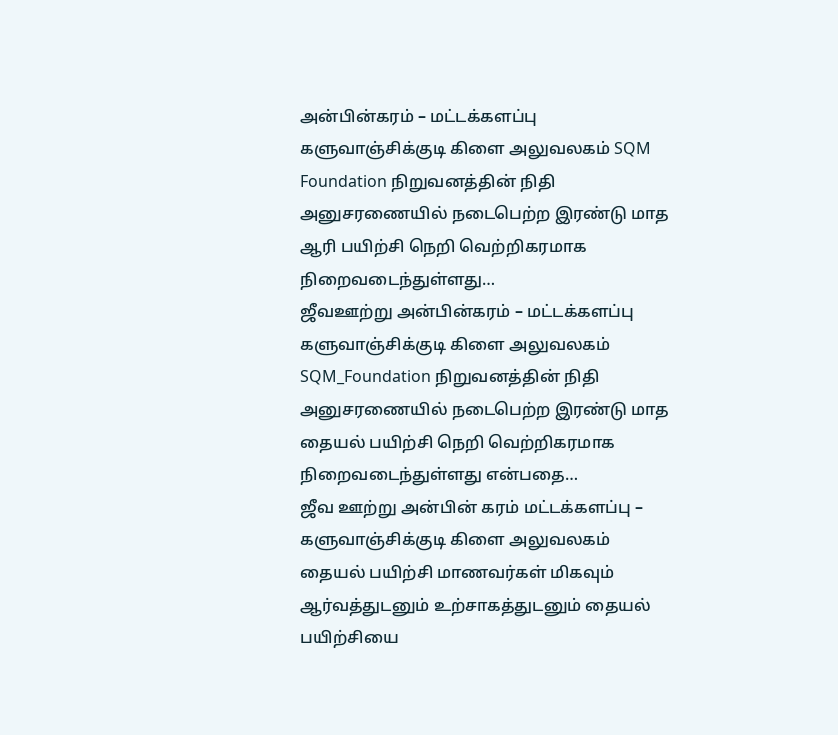அன்பின்கரம் – மட்டக்களப்பு களுவாஞ்சிக்குடி கிளை அலுவலகம் SQM Foundation நிறுவனத்தின் நிதி அனுசரணையில் நடைபெற்ற இரண்டு மாத ஆரி பயிற்சி நெறி வெற்றிகரமாக நிறைவடைந்துள்ளது…
ஜீவஊற்று அன்பின்கரம் – மட்டக்களப்பு களுவாஞ்சிக்குடி கிளை அலுவலகம் SQM_Foundation நிறுவனத்தின் நிதி அனுசரணையில் நடைபெற்ற இரண்டு மாத தையல் பயிற்சி நெறி வெற்றிகரமாக நிறைவடைந்துள்ளது என்பதை…
ஜீவ ஊற்று அன்பின் கரம் மட்டக்களப்பு – களுவாஞ்சிக்குடி கிளை அலுவலகம் தையல் பயிற்சி மாணவர்கள் மிகவும் ஆர்வத்துடனும் உற்சாகத்துடனும் தையல் பயிற்சியை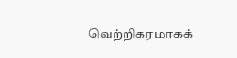வெற்றிகரமாகக்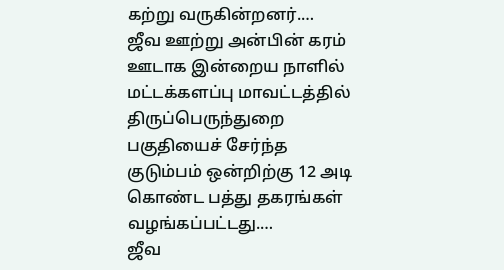கற்று வருகின்றனர்.…
ஜீவ ஊற்று அன்பின் கரம் ஊடாக இன்றைய நாளில் மட்டக்களப்பு மாவட்டத்தில் திருப்பெருந்துறை பகுதியைச் சேர்ந்த குடும்பம் ஒன்றிற்கு 12 அடி கொண்ட பத்து தகரங்கள் வழங்கப்பட்டது.…
ஜீவ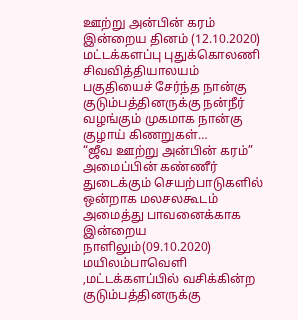ஊற்று அன்பின் கரம் இன்றைய தினம் (12.10.2020) மட்டக்களப்பு புதுக்கொலணி சிவவித்தியாலயம் பகுதியைச் சேர்ந்த நான்கு குடும்பத்தினருக்கு நன்நீர் வழங்கும் முகமாக நான்கு குழாய் கிணறுகள்…
“ஜீவ ஊற்று அன்பின் கரம்” அமைப்பின் கண்ணீர் துடைக்கும் செயற்பாடுகளில் ஒன்றாக மலசலகூடம் அமைத்து பாவனைக்காக இன்றைய நாளிலும்(09.10.2020) மயிலம்பாவெளி ,மட்டக்களப்பில் வசிக்கின்ற குடும்பத்தினருக்கு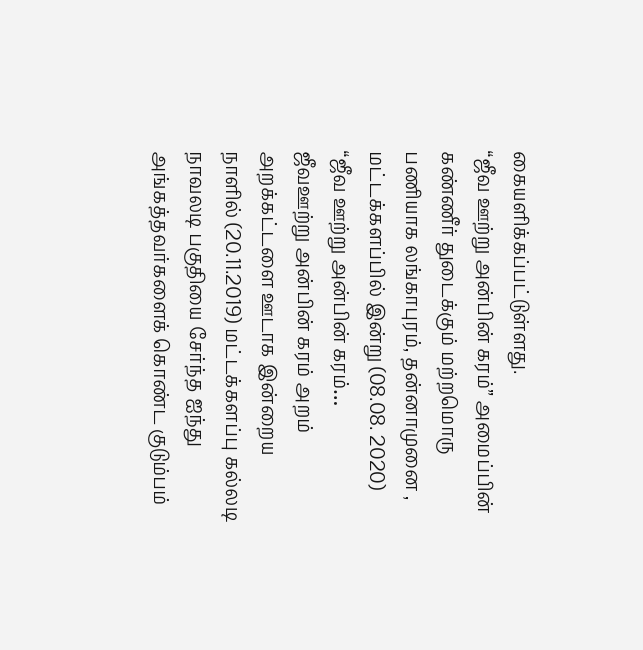கையளிக்கப்பட்டுள்ளது.
“ஜீவ ஊற்று அன்பின் கரம்” அமைப்பின் கண்ணீர் துடைக்கும் மற்றமொரு பணியாக லங்காபுரம், தன்னாமுனை , மட்டக்களப்பில் இன்று (08.08. 2020) “ஜீவ ஊற்று அன்பின் கரம்…
ஜீவஊற்று அன்பின் கரம் அறம் அறக்கட்டளை ஊடாக இன்றைய நாளில் (20.11.2019) மட்டக்களப்பு கல்லடி நாவலடி பகுதியை சேர்ந்த ஐந்து அங்கத்தவர்களைக் கொண்ட குடும்பம்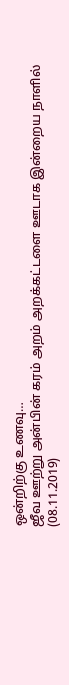ஒன்றிற்கு உணவு…
ஜீவ ஊற்று அன்பின் கரம் அறம் அறக்கட்டளை ஊடாக இன்றைய நாளில் (08.11.2019)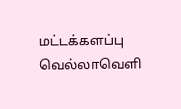மட்டக்களப்பு வெல்லாவெளி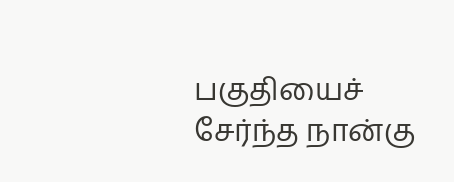பகுதியைச் சேர்ந்த நான்கு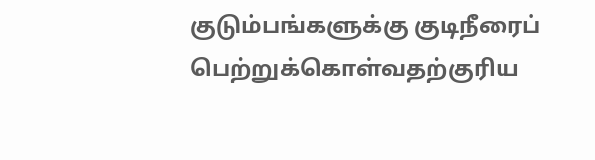குடும்பங்களுக்கு குடிநீரைப் பெற்றுக்கொள்வதற்குரிய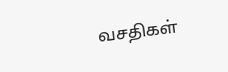வசதிகள்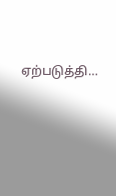ஏற்படுத்தி…